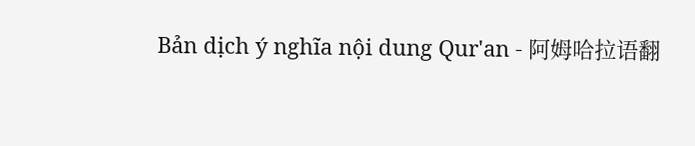Bản dịch ý nghĩa nội dung Qur'an - 阿姆哈拉语翻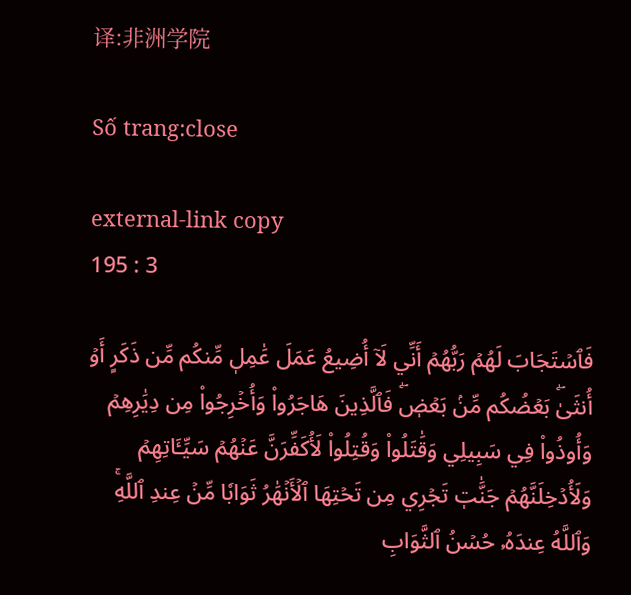译:非洲学院

Số trang:close

external-link copy
195 : 3

فَٱسۡتَجَابَ لَهُمۡ رَبُّهُمۡ أَنِّي لَآ أُضِيعُ عَمَلَ عَٰمِلٖ مِّنكُم مِّن ذَكَرٍ أَوۡ أُنثَىٰۖ بَعۡضُكُم مِّنۢ بَعۡضٖۖ فَٱلَّذِينَ هَاجَرُواْ وَأُخۡرِجُواْ مِن دِيَٰرِهِمۡ وَأُوذُواْ فِي سَبِيلِي وَقَٰتَلُواْ وَقُتِلُواْ لَأُكَفِّرَنَّ عَنۡهُمۡ سَيِّـَٔاتِهِمۡ وَلَأُدۡخِلَنَّهُمۡ جَنَّٰتٖ تَجۡرِي مِن تَحۡتِهَا ٱلۡأَنۡهَٰرُ ثَوَابٗا مِّنۡ عِندِ ٱللَّهِۚ وَٱللَّهُ عِندَهُۥ حُسۡنُ ٱلثَّوَابِ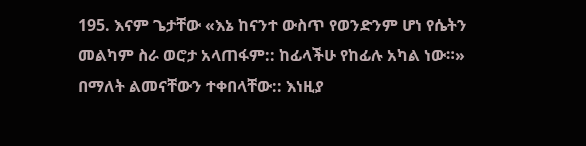195. እናም ጌታቸው «እኔ ከናንተ ውስጥ የወንድንም ሆነ የሴትን መልካም ስራ ወሮታ አላጠፋም:: ከፊላችሁ የከፊሉ አካል ነው።» በማለት ልመናቸውን ተቀበላቸው:: እነዚያ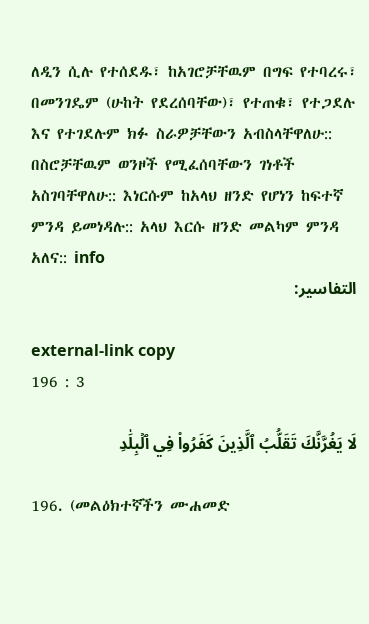ለዲን ሲሉ የተሰደዱ፣ ከአገሮቻቸዉም በግፍ የተባረሩ፣ በመንገዴም (ሁከት የደረሰባቸው)፣ የተጠቁ፣ የተጋደሉ እና የተገደሉም ክፉ ስራዎቻቸውን አብስላቸዋለሁ:: በስሮቻቸዉም ወንዞች የሚፈሰባቸውን ገነቶች አስገባቸዋለሁ:: እነርሱም ከአላህ ዘንድ የሆነን ከፍተኛ ምንዳ ይመነዳሉ:: አላህ እርሱ ዘንድ መልካም ምንዳ አለና:: info
التفاسير:

external-link copy
196 : 3

لَا يَغُرَّنَّكَ تَقَلُّبُ ٱلَّذِينَ كَفَرُواْ فِي ٱلۡبِلَٰدِ

196. (መልዕክተኛችን ሙሐመድ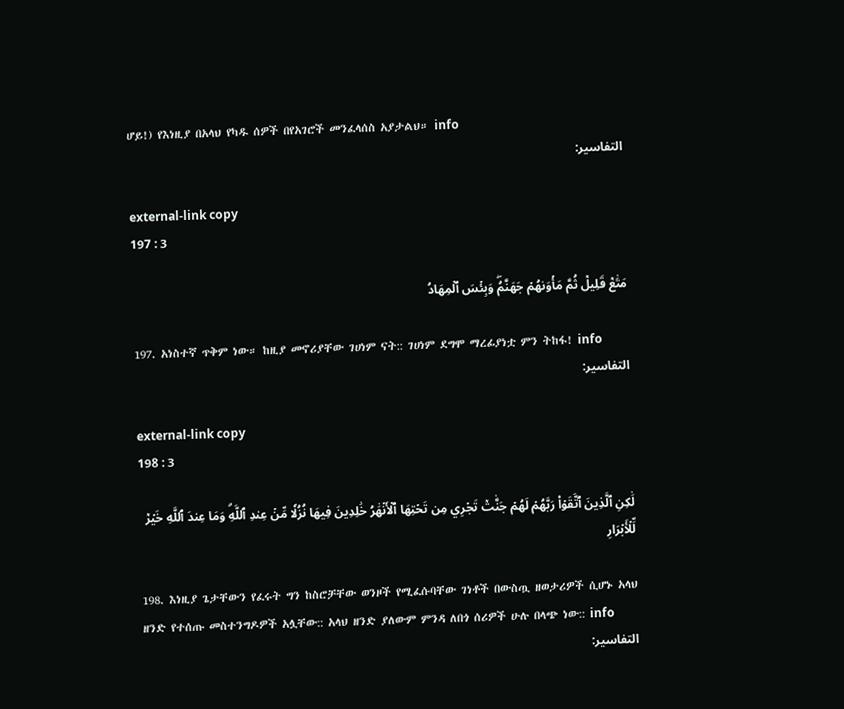ሆይ!) የእነዚያ በአላህ የካዱ ሰዎች በየአገሮች መንፈላሰስ አያታልህ። info
التفاسير:

external-link copy
197 : 3

مَتَٰعٞ قَلِيلٞ ثُمَّ مَأۡوَىٰهُمۡ جَهَنَّمُۖ وَبِئۡسَ ٱلۡمِهَادُ

197. አነስተኛ ጥቅም ነው። ከዚያ መኖሪያቸው ገሀነም ናት:: ገሀነም ደግሞ ማረፊያነቷ ምን ትከፋ! info
التفاسير:

external-link copy
198 : 3

لَٰكِنِ ٱلَّذِينَ ٱتَّقَوۡاْ رَبَّهُمۡ لَهُمۡ جَنَّٰتٞ تَجۡرِي مِن تَحۡتِهَا ٱلۡأَنۡهَٰرُ خَٰلِدِينَ فِيهَا نُزُلٗا مِّنۡ عِندِ ٱللَّهِۗ وَمَا عِندَ ٱللَّهِ خَيۡرٞ لِّلۡأَبۡرَارِ

198. እነዚያ ጌታቸውን የፈሩት ግን ከስሮቻቸው ወንዞች የሚፈሱባቸው ገነቶች በውስጧ ዘወታሪዎች ሲሆኑ አላህ ዘንድ የተሰጡ መስተንግዶዎች አሏቸው:: አላህ ዘንድ ያለውም ምንዳ ለበጎ ሰሪዎች ሁሉ በላጭ ነው:: info
التفاسير: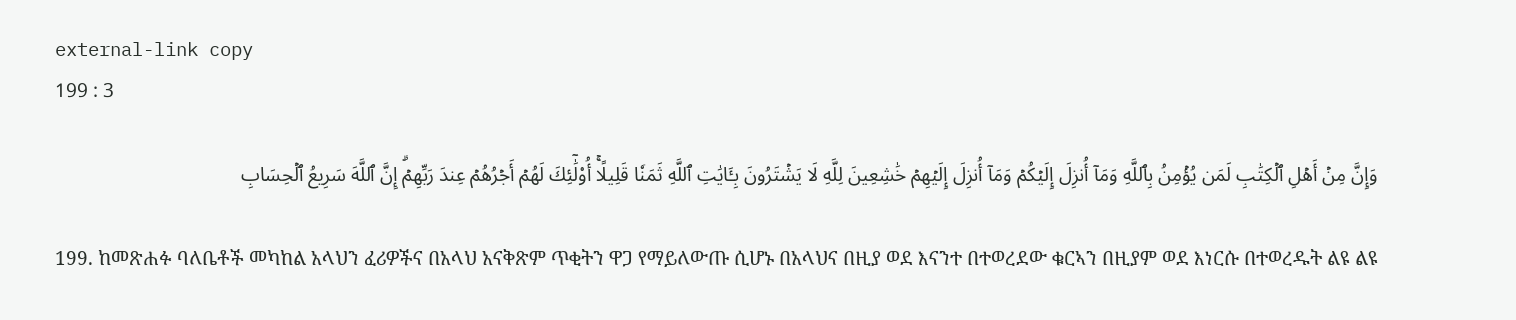external-link copy
199 : 3

وَإِنَّ مِنۡ أَهۡلِ ٱلۡكِتَٰبِ لَمَن يُؤۡمِنُ بِٱللَّهِ وَمَآ أُنزِلَ إِلَيۡكُمۡ وَمَآ أُنزِلَ إِلَيۡهِمۡ خَٰشِعِينَ لِلَّهِ لَا يَشۡتَرُونَ بِـَٔايَٰتِ ٱللَّهِ ثَمَنٗا قَلِيلًاۚ أُوْلَٰٓئِكَ لَهُمۡ أَجۡرُهُمۡ عِندَ رَبِّهِمۡۗ إِنَّ ٱللَّهَ سَرِيعُ ٱلۡحِسَابِ

199. ከመጽሐፉ ባለቤቶች መካከል አላህን ፈሪዎችና በአላህ አናቅጽም ጥቂትን ዋጋ የማይለውጡ ሲሆኑ በአላህና በዚያ ወደ እናንተ በተወረደው ቁርኣን በዚያም ወደ እነርሱ በተወረዱት ልዩ ልዩ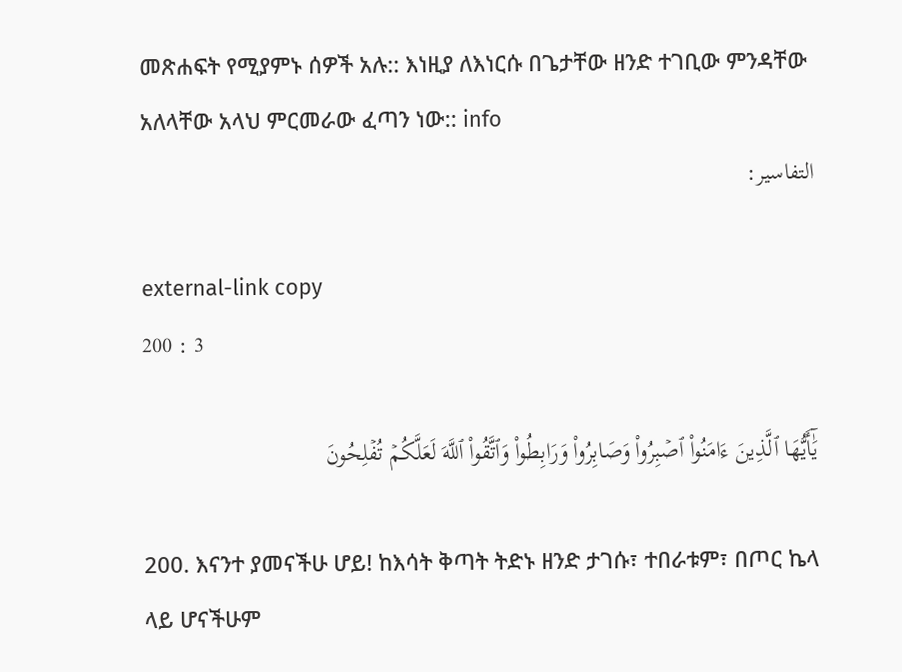መጽሐፍት የሚያምኑ ሰዎች አሉ:: እነዚያ ለእነርሱ በጌታቸው ዘንድ ተገቢው ምንዳቸው አለላቸው አላህ ምርመራው ፈጣን ነው:: info
التفاسير:

external-link copy
200 : 3

يَٰٓأَيُّهَا ٱلَّذِينَ ءَامَنُواْ ٱصۡبِرُواْ وَصَابِرُواْ وَرَابِطُواْ وَٱتَّقُواْ ٱللَّهَ لَعَلَّكُمۡ تُفۡلِحُونَ

200. እናንተ ያመናችሁ ሆይ! ከእሳት ቅጣት ትድኑ ዘንድ ታገሱ፣ ተበራቱም፣ በጦር ኬላ ላይ ሆናችሁም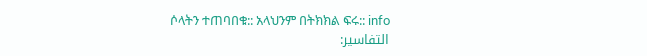ሶላትን ተጠባበቁ:: አላህንም በትክክል ፍሩ:: info
التفاسير: